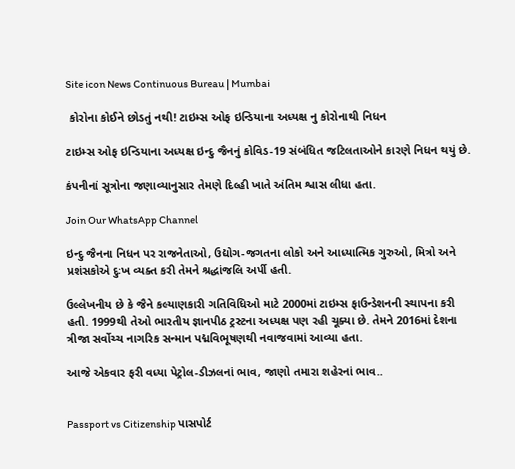Site icon News Continuous Bureau | Mumbai

 કોરોના કોઈને છોડતું નથી! ટાઇમ્સ ઓફ ઇન્ડિયાના અધ્યક્ષ નુ કોરોનાથી નિધન

ટાઇમ્સ ઓફ ઇન્ડિયાના અધ્યક્ષ ઇન્દુ જૈનનું કોવિડ-19 સંબંધિત જટિલતાઓને કારણે નિધન થયું છે.

કંપનીનાં સૂત્રોના જણાવ્યાનુસાર તેમણે દિલ્હી ખાતે અંતિમ શ્વાસ લીધા હતા.

Join Our WhatsApp Channel

ઇન્દુ જૈનના નિધન પર રાજનેતાઓ, ઉદ્યોગ-જગતના લોકો અને આધ્યાત્મિક ગુરુઓ, મિત્રો અને પ્રશંસકોએ દુઃખ વ્યક્ત કરી તેમને શ્રદ્ધાંજલિ અર્પી હતી.

ઉલ્લેખનીય છે કે જૈને કલ્યાણકારી ગતિવિધિઓ માટે 2000માં ટાઇમ્સ ફાઉન્ડેશનની સ્થાપના કરી હતી. 1999થી તેઓ ભારતીય જ્ઞાનપીઠ ટ્રસ્ટના અધ્યક્ષ પણ રહી ચૂક્યા છે. તેમને 2016માં દેશના ત્રીજા સર્વોચ્ચ નાગરિક સન્માન પદ્મવિભૂષણથી નવાજવામાં આવ્યા હતા.

આજે એકવાર ફરી વધ્યા પેટ્રોલ-ડીઝલનાં ભાવ, જાણો તમારા શહેરનાં ભાવ..


Passport vs Citizenship પાસપોર્ટ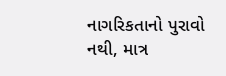નાગરિકતાનો પુરાવો નથી, માત્ર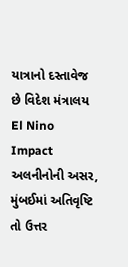યાત્રાનો દસ્તાવેજ છે વિદેશ મંત્રાલય
El Nino Impact અલનીનોની અસર, મુંબઈમાં અતિવૃષ્ટિ તો ઉત્તર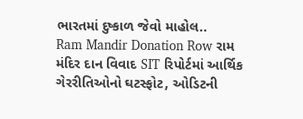ભારતમાં દુષ્કાળ જેવો માહોલ..
Ram Mandir Donation Row રામ મંદિર દાન વિવાદ SIT રિપોર્ટમાં આર્થિક ગેરરીતિઓનો ઘટસ્ફોટ, ઓડિટની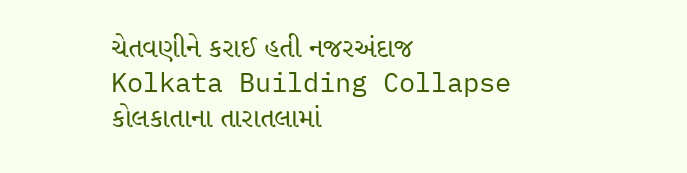ચેતવણીને કરાઈ હતી નજરઅંદાજ
Kolkata Building Collapse કોલકાતાના તારાતલામાં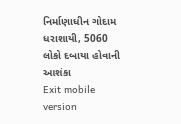નિર્માણાધીન ગોદામ ધરાશાયી, 5060 લોકો દબાયા હોવાની આશંકા
Exit mobile version